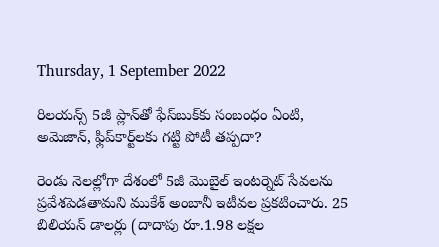Thursday, 1 September 2022

రిలయన్స్ 5జీ ప్లాన్‌తో ఫేస్‌బుక్‌కు సంబంధం ఏంటి, అమెజాన్, ఫ్లిప్‌కార్ట్‌లకు గట్టి పోటీ తప్పదా?

రెండు నెలల్లోగా దేశంలో 5జీ మొబైల్ ఇంటర్నెట్ సేవలను ప్రవేశపెడతామని ముకేశ్ అంబానీ ఇటీవల ప్రకటించారు. 25 బిలియన్ డాలర్లు (దాదాపు రూ.1.98 లక్షల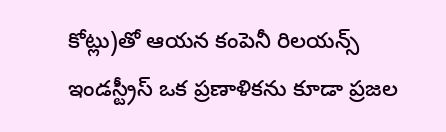కోట్లు)తో ఆయన కంపెనీ రిలయన్స్ ఇండస్ట్రీస్ ఒక ప్రణాళికను కూడా ప్రజల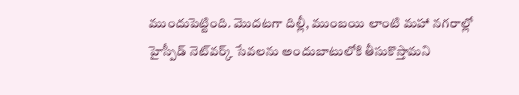ముందుపెట్టింది. మొదటగా దిల్లీ, ముంబయి లాంటి మహా నగరాల్లో హైస్పీడ్ నెట్‌వర్క్ సేవలను అందుబాటులోకి తీసుకొస్తామని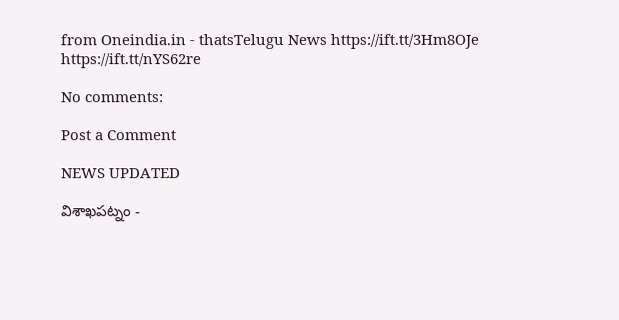from Oneindia.in - thatsTelugu News https://ift.tt/3Hm8OJe
https://ift.tt/nYS62re

No comments:

Post a Comment

NEWS UPDATED

విశాఖపట్నం -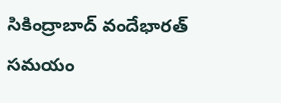సికింద్రాబాద్ వందేభారత్ సమయం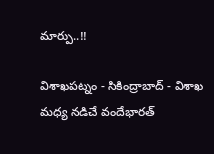మార్పు..!!

విశాఖపట్నం - సికింద్రాబాద్ - విశాఖ మధ్య నడిచే వందేభారత్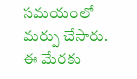సమయంలో మర్పు చేసారు. ఈ మేరకు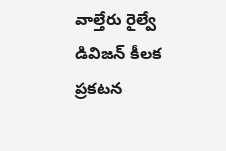వాల్తేరు రైల్వే డివిజన్ కీలక ప్రకటన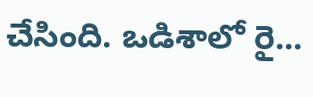చేసింది. ఒడిశాలో రై...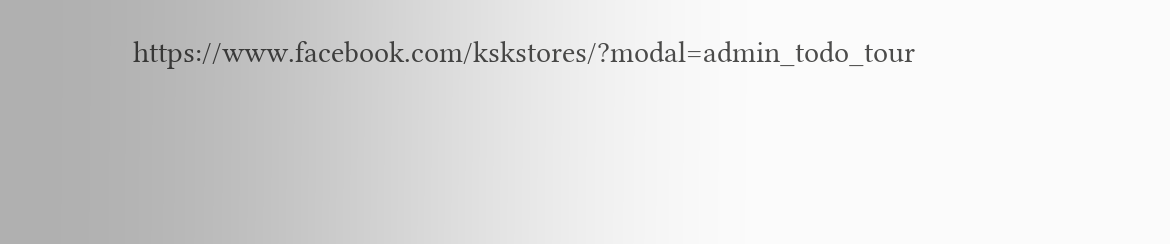https://www.facebook.com/kskstores/?modal=admin_todo_tour